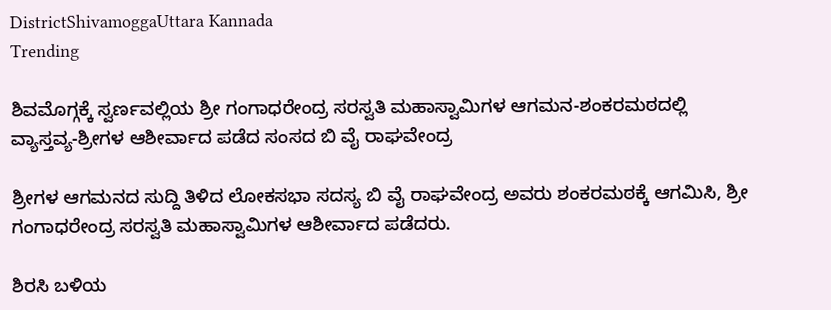DistrictShivamoggaUttara Kannada
Trending

ಶಿವಮೊಗ್ಗಕ್ಕೆ ಸ್ವರ್ಣವಲ್ಲಿಯ ಶ್ರೀ ಗಂಗಾಧರೇಂದ್ರ ಸರಸ್ವತಿ ಮಹಾಸ್ವಾಮಿಗಳ ಆಗಮನ-ಶಂಕರಮಠದಲ್ಲಿ ವ್ಯಾಸ್ತವ್ಯ-ಶ್ರೀಗಳ ಆಶೀರ್ವಾದ ಪಡೆದ ಸಂಸದ ಬಿ ವೈ ರಾಘವೇಂದ್ರ

ಶ್ರೀಗಳ ಆಗಮನದ ಸುದ್ದಿ ತಿಳಿದ ಲೋಕಸಭಾ ಸದಸ್ಯ ಬಿ ವೈ ರಾಘವೇಂದ್ರ ಅವರು ಶಂಕರಮಠಕ್ಕೆ ಆಗಮಿಸಿ, ಶ್ರೀ ಗಂಗಾಧರೇಂದ್ರ ಸರಸ್ವತಿ ಮಹಾಸ್ವಾಮಿಗಳ ಆಶೀರ್ವಾದ ಪಡೆದರು.

ಶಿರಸಿ ಬಳಿಯ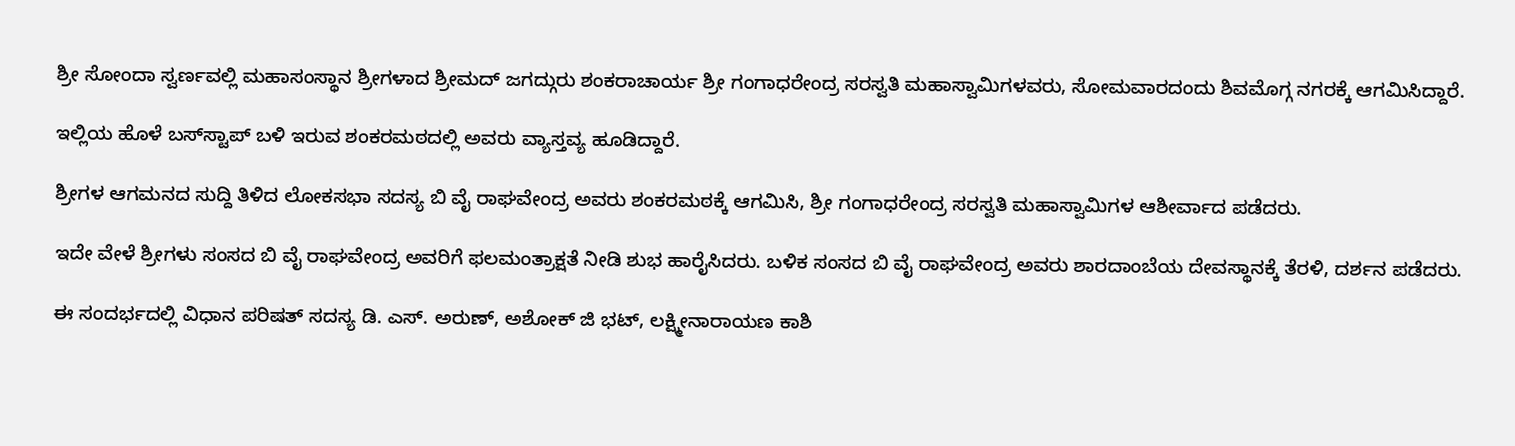ಶ್ರೀ ಸೋಂದಾ ಸ್ವರ್ಣವಲ್ಲಿ ಮಹಾಸಂಸ್ಥಾನ ಶ್ರೀಗಳಾದ ಶ್ರೀಮದ್ ಜಗದ್ಗುರು ಶಂಕರಾಚಾರ್ಯ ಶ್ರೀ ಗಂಗಾಧರೇಂದ್ರ ಸರಸ್ವತಿ ಮಹಾಸ್ವಾಮಿಗಳವರು, ಸೋಮವಾರದಂದು ಶಿವಮೊಗ್ಗ ನಗರಕ್ಕೆ ಆಗಮಿಸಿದ್ದಾರೆ.

ಇಲ್ಲಿಯ ಹೊಳೆ ಬಸ್‌ಸ್ಟಾಪ್‌ ಬಳಿ ಇರುವ ಶಂಕರಮಠದಲ್ಲಿ ಅವರು ವ್ಯಾಸ್ತವ್ಯ ಹೂಡಿದ್ದಾರೆ.

ಶ್ರೀಗಳ ಆಗಮನದ ಸುದ್ದಿ ತಿಳಿದ ಲೋಕಸಭಾ ಸದಸ್ಯ ಬಿ ವೈ ರಾಘವೇಂದ್ರ ಅವರು ಶಂಕರಮಠಕ್ಕೆ ಆಗಮಿಸಿ, ಶ್ರೀ ಗಂಗಾಧರೇಂದ್ರ ಸರಸ್ವತಿ ಮಹಾಸ್ವಾಮಿಗಳ ಆಶೀರ್ವಾದ ಪಡೆದರು.

ಇದೇ ವೇಳೆ ಶ್ರೀಗಳು ಸಂಸದ ಬಿ ವೈ ರಾಘವೇಂದ್ರ ಅವರಿಗೆ ಫಲಮಂತ್ರಾಕ್ಷತೆ ನೀಡಿ ಶುಭ ಹಾರೈಸಿದರು. ಬಳಿಕ ಸಂಸದ ಬಿ ವೈ ರಾಘವೇಂದ್ರ ಅವರು ಶಾರದಾಂಬೆಯ ದೇವಸ್ಥಾನಕ್ಕೆ ತೆರಳಿ, ದರ್ಶನ ಪಡೆದರು.

ಈ ಸಂದರ್ಭದಲ್ಲಿ ವಿಧಾನ ಪರಿಷತ್ ಸದಸ್ಯ ಡಿ. ಎಸ್. ಅರುಣ್, ಅಶೋಕ್ ಜಿ ಭಟ್, ಲಕ್ಷ್ಮೀನಾರಾಯಣ ಕಾಶಿ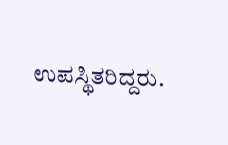ಉಪಸ್ಥಿತರಿದ್ದರು.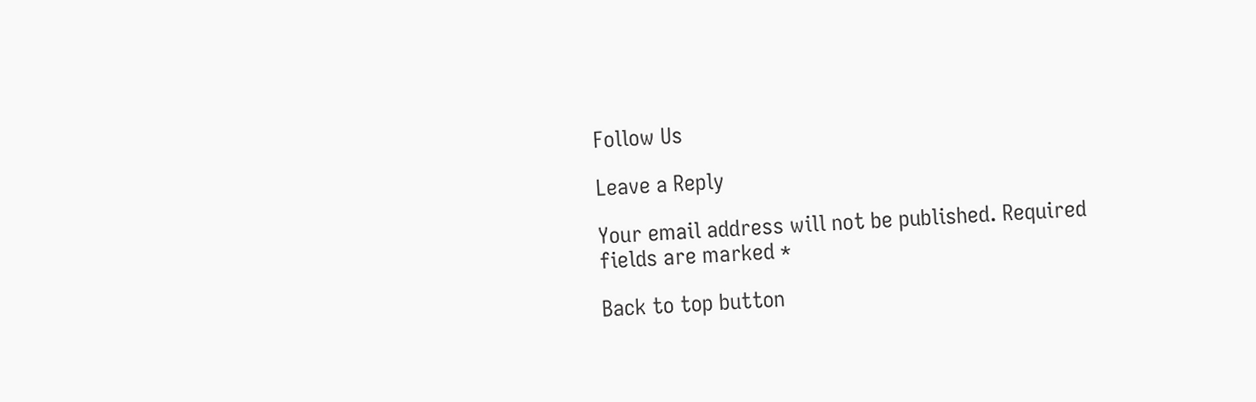Follow Us

Leave a Reply

Your email address will not be published. Required fields are marked *

Back to top button